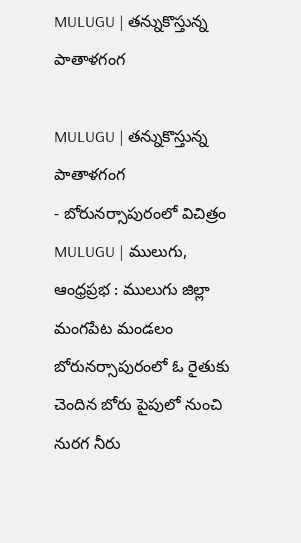MULUGU | తన్నుకొస్తున్న పాతాళగంగ

MULUGU | తన్నుకొస్తున్న పాతాళగంగ
- బోరునర్సాపురంలో విచిత్రం
MULUGU | ములుగు, ఆంధ్రప్రభ : ములుగు జిల్లా మంగపేట మండలం బోరునర్సాపురంలో ఓ రైతుకు చెందిన బోరు పైపులో నుంచి నురగ నీరు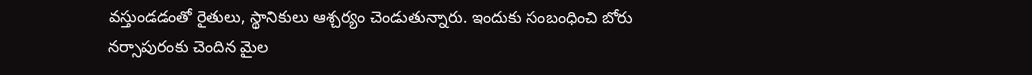వస్తుండడంతో రైతులు, స్థానికులు ఆశ్చర్యం చెండుతున్నారు. ఇందుకు సంబంధించి బోరు నర్సాపురంకు చెందిన మైల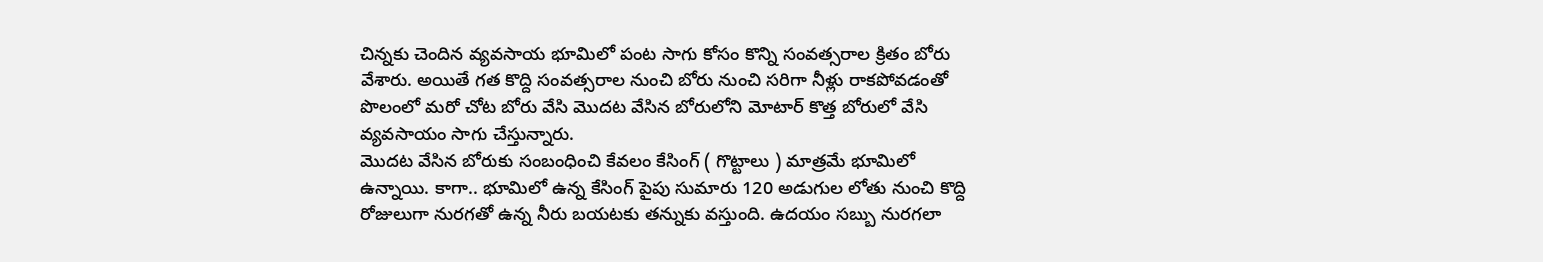చిన్నకు చెందిన వ్యవసాయ భూమిలో పంట సాగు కోసం కొన్ని సంవత్సరాల క్రితం బోరు వేశారు. అయితే గత కొద్ది సంవత్సరాల నుంచి బోరు నుంచి సరిగా నీళ్లు రాకపోవడంతో పొలంలో మరో చోట బోరు వేసి మొదట వేసిన బోరులోని మోటార్ కొత్త బోరులో వేసి వ్యవసాయం సాగు చేస్తున్నారు.
మొదట వేసిన బోరుకు సంబంధించి కేవలం కేసింగ్ ( గొట్టాలు ) మాత్రమే భూమిలో ఉన్నాయి. కాగా.. భూమిలో ఉన్న కేసింగ్ పైపు సుమారు 120 అడుగుల లోతు నుంచి కొద్ది రోజులుగా నురగతో ఉన్న నీరు బయటకు తన్నుకు వస్తుంది. ఉదయం సబ్బు నురగలా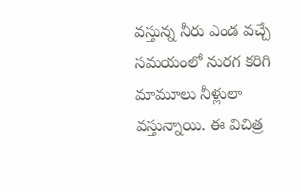వస్తున్న నీరు ఎండ వచ్చే సమయంలో నురగ కరిగి మామూలు నీళ్లులా వస్తున్నాయి. ఈ విచిత్ర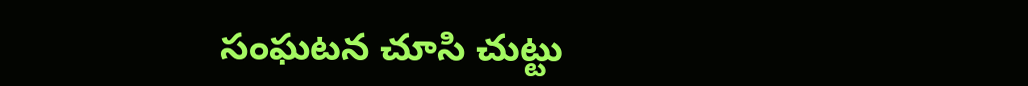సంఘటన చూసి చుట్టు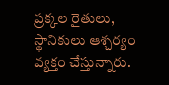ప్రక్కల రైతులు, స్థానికులు ఆశ్చర్యం వ్యక్తం చేస్తున్నారు.